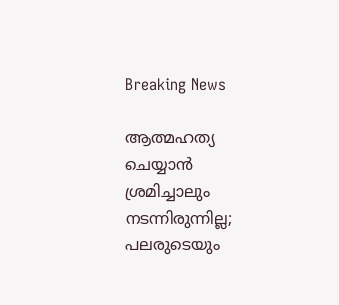Breaking News

ആത്മഹത്യ ചെയ്യാൻ ശ്രമിച്ചാലും നടന്നിരുന്നില്ല; പലരുടെയും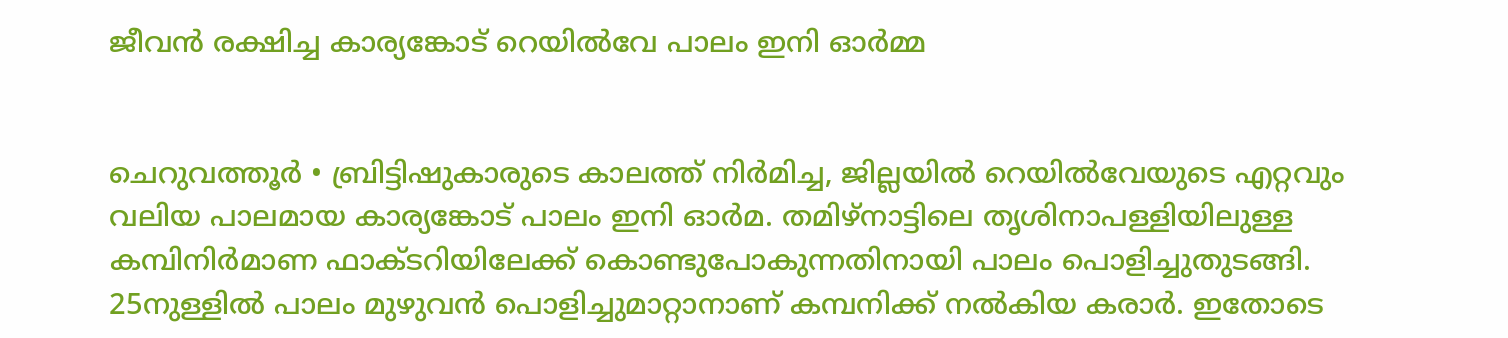ജീവൻ രക്ഷിച്ച കാര്യങ്കോട് റെയിൽവേ പാലം ഇനി ഓർമ്മ


ചെറുവത്തൂർ • ബ്രിട്ടിഷുകാരുടെ കാലത്ത് നിർമിച്ച, ജില്ലയിൽ റെയിൽവേയുടെ എറ്റവും വലിയ പാലമായ കാര്യങ്കോട് പാലം ഇനി ഓർമ. തമിഴ്നാട്ടിലെ തൃശിനാപള്ളിയിലുള്ള കമ്പിനിർമാണ ഫാക്ടറിയിലേക്ക് കൊണ്ടുപോകുന്നതിനായി പാലം പൊളിച്ചുതുടങ്ങി. 25നുള്ളിൽ പാലം മുഴുവൻ പൊളിച്ചുമാറ്റാനാണ് കമ്പനിക്ക് നൽകിയ കരാർ. ഇതോടെ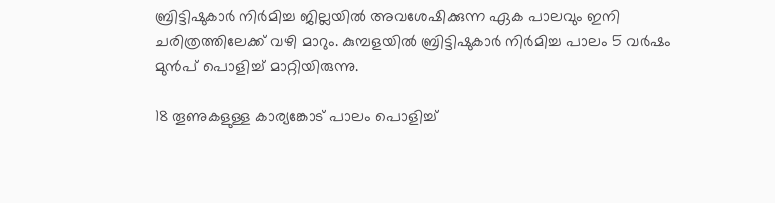ബ്രിട്ടിഷുകാർ നിർമിച്ച ജില്ലയിൽ അവശേഷിക്കുന്ന ഏക പാലവും ഇനി ചരിത്രത്തിലേക്ക് വഴി മാറും. കുമ്പളയിൽ ബ്രിട്ടിഷുകാർ നിർമിച്ച പാലം 5 വർഷം മുൻപ് പൊളിച്ച് മാറ്റിയിരുന്നു.

18 തൂണുകളുള്ള കാര്യങ്കോട് പാലം പൊളിച്ച്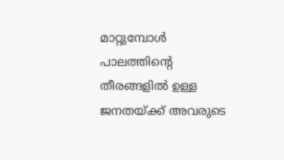മാറ്റുമ്പോൾ പാലത്തിന്റെ തീരങ്ങളിൽ ഉള്ള ജനതയ്ക്ക് അവരുടെ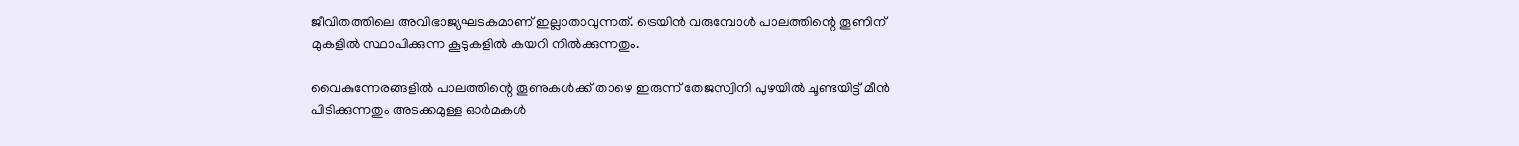ജീവിതത്തിലെ അവിഭാജ്യഘടകമാണ് ഇല്ലാതാവുന്നത്. ട്രെയിൻ വരുമ്പോൾ പാലത്തിന്റെ തൂണിന് മുകളിൽ സ്ഥാപിക്കുന്ന കൂടുകളിൽ കയറി നിൽക്കുന്നതും.

വൈകുന്നേരങ്ങളിൽ പാലത്തിന്റെ തൂണുകൾക്ക് താഴെ ഇരുന്ന് തേജസ്വിനി പുഴയിൽ ചൂണ്ടയിട്ട് മീൻ പിടിക്കുന്നതും അടക്കമുള്ള ഓർമകൾ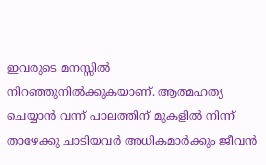ഇവരുടെ മനസ്സിൽ നിറഞ്ഞുനിൽക്കുകയാണ്. ആത്മഹത്യ ചെയ്യാൻ വന്ന് പാലത്തിന് മുകളിൽ നിന്ന് താഴേക്കു ചാടിയവർ അധികമാർക്കും ജീവൻ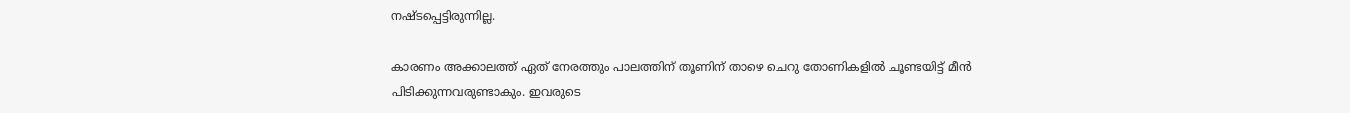നഷ്ടപ്പെട്ടിരുന്നില്ല.

കാരണം അക്കാലത്ത് ഏത് നേരത്തും പാലത്തിന് തൂണിന് താഴെ ചെറു തോണികളിൽ ചൂണ്ടയിട്ട് മീൻ പിടിക്കുന്നവരുണ്ടാകും. ഇവരുടെ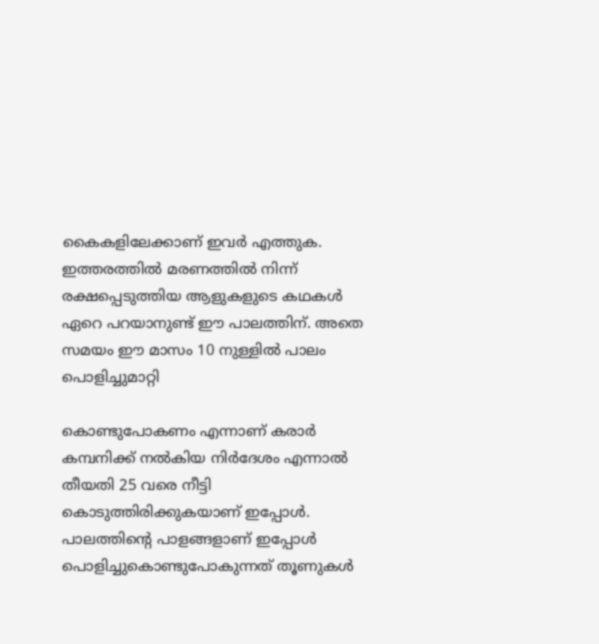കൈകളിലേക്കാണ് ഇവർ എത്തുക. ഇത്തരത്തിൽ മരണത്തിൽ നിന്ന് രക്ഷപ്പെടുത്തിയ ആളുകളുടെ കഥകൾ ഏറെ പറയാനുണ്ട് ഈ പാലത്തിന്. അതെ സമയം ഈ മാസം 10 നുള്ളിൽ പാലം പൊളിച്ചുമാറ്റി

കൊണ്ടുപോകണം എന്നാണ് കരാർ കമ്പനിക്ക് നൽകിയ നിർദേശം എന്നാൽ തീയതി 25 വരെ നീട്ടി കൊടുത്തിരിക്കുകയാണ് ഇപ്പോൾ. പാലത്തിന്റെ പാളങ്ങളാണ് ഇപ്പോൾ പൊളിച്ചുകൊണ്ടുപോകുന്നത് തൂണുകൾ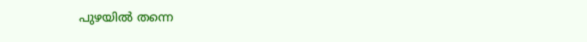പുഴയിൽ തന്നെ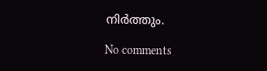നിർത്തും.

No comments